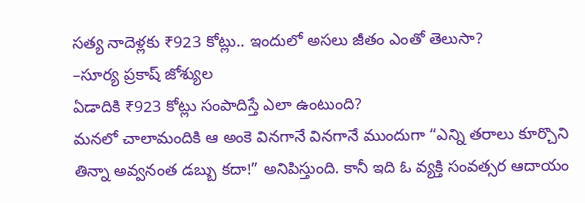సత్య నాదెళ్లకు ₹923 కోట్లు.. ఇందులో అసలు జీతం ఎంతో తెలుసా?
–సూర్య ప్రకాష్ జోశ్యుల
ఏడాదికి ₹923 కోట్లు సంపాదిస్తే ఎలా ఉంటుంది?
మనలో చాలామందికి ఆ అంకె వినగానే వినగానే ముందుగా “ఎన్ని తరాలు కూర్చొని తిన్నా అవ్వనంత డబ్బు కదా!” అనిపిస్తుంది. కానీ ఇది ఓ వ్యక్తి సంవత్సర ఆదాయం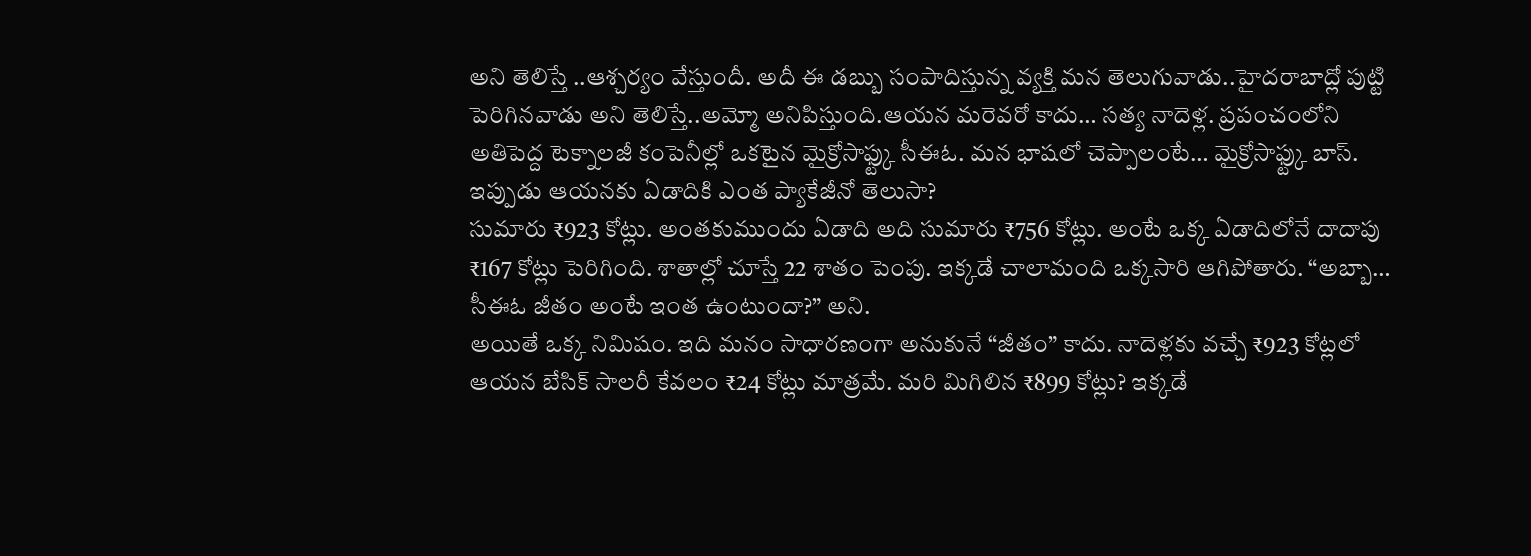అని తెలిస్తే ..ఆశ్చర్యం వేస్తుందీ. అదీ ఈ డబ్బు సంపాదిస్తున్న వ్యక్తి మన తెలుగువాడు..హైదరాబాద్లో పుట్టి పెరిగినవాడు అని తెలిస్తే..అమ్మో అనిపిస్తుంది.ఆయన మరెవరో కాదు… సత్య నాదెళ్ల. ప్రపంచంలోని అతిపెద్ద టెక్నాలజీ కంపెనీల్లో ఒకటైన మైక్రోసాఫ్ట్కు సీఈఓ. మన భాషలో చెప్పాలంటే… మైక్రోసాఫ్ట్కు బాస్.
ఇప్పుడు ఆయనకు ఏడాదికి ఎంత ప్యాకేజీనో తెలుసా?
సుమారు ₹923 కోట్లు. అంతకుముందు ఏడాది అది సుమారు ₹756 కోట్లు. అంటే ఒక్క ఏడాదిలోనే దాదాపు ₹167 కోట్లు పెరిగింది. శాతాల్లో చూస్తే 22 శాతం పెంపు. ఇక్కడే చాలామంది ఒక్కసారి ఆగిపోతారు. “అబ్బా… సీఈఓ జీతం అంటే ఇంత ఉంటుందా?” అని.
అయితే ఒక్క నిమిషం. ఇది మనం సాధారణంగా అనుకునే “జీతం” కాదు. నాదెళ్లకు వచ్చే ₹923 కోట్లలో ఆయన బేసిక్ సాలరీ కేవలం ₹24 కోట్లు మాత్రమే. మరి మిగిలిన ₹899 కోట్లు? ఇక్కడే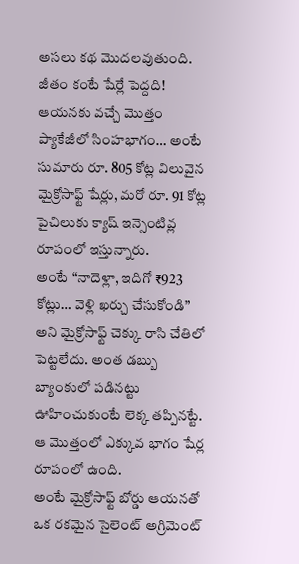అసలు కథ మొదలవుతుంది.
జీతం కంటే షేర్లే పెద్దది!
ఆయనకు వచ్చే మొత్తం ప్యాకేజీలో సింహభాగం… అంటే సుమారు రూ. 805 కోట్ల విలువైన మైక్రోసాఫ్ట్ షేర్లు, మరో రూ. 91 కోట్ల పైచిలుకు క్యాష్ ఇన్సెంటివ్ల రూపంలో ఇస్తున్నారు.
అంటే “నాదెళ్లా, ఇదిగో ₹923 కోట్లు… వెళ్లి ఖర్చు చేసుకోండి” అని మైక్రోసాఫ్ట్ చెక్కు రాసి చేతిలో పెట్టలేదు. అంత డబ్బు బ్యాంకులో పడినట్టు ఊహించుకుంటే లెక్క తప్పినట్టే. ఆ మొత్తంలో ఎక్కువ భాగం షేర్ల రూపంలో ఉంది.
అంటే మైక్రోసాఫ్ట్ బోర్డు ఆయనతో ఒక రకమైన సైలెంట్ అగ్రిమెంట్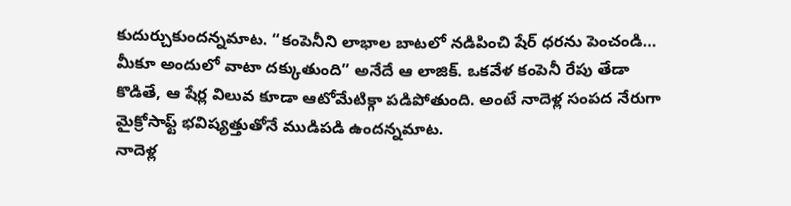కుదుర్చుకుందన్నమాట. “కంపెనీని లాభాల బాటలో నడిపించి షేర్ ధరను పెంచండి… మీకూ అందులో వాటా దక్కుతుంది” అనేదే ఆ లాజిక్. ఒకవేళ కంపెనీ రేపు తేడా కొడితే, ఆ షేర్ల విలువ కూడా ఆటోమేటిక్గా పడిపోతుంది. అంటే నాదెళ్ల సంపద నేరుగా మైక్రోసాఫ్ట్ భవిష్యత్తుతోనే ముడిపడి ఉందన్నమాట.
నాదెళ్ల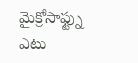మైక్రోసాఫ్ట్ను ఎటు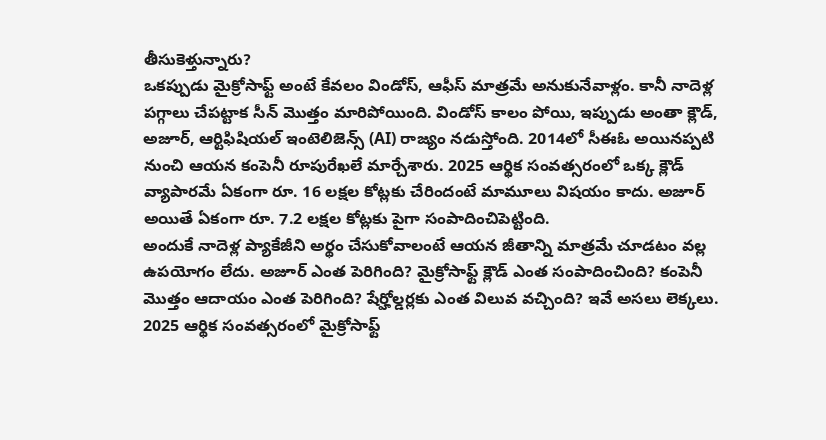తీసుకెళ్తున్నారు?
ఒకప్పుడు మైక్రోసాఫ్ట్ అంటే కేవలం విండోస్, ఆఫీస్ మాత్రమే అనుకునేవాళ్లం. కానీ నాదెళ్ల పగ్గాలు చేపట్టాక సీన్ మొత్తం మారిపోయింది. విండోస్ కాలం పోయి, ఇప్పుడు అంతా క్లౌడ్, అజూర్, ఆర్టిఫిషియల్ ఇంటెలిజెన్స్ (AI) రాజ్యం నడుస్తోంది. 2014లో సీఈఓ అయినప్పటి నుంచి ఆయన కంపెనీ రూపురేఖలే మార్చేశారు. 2025 ఆర్థిక సంవత్సరంలో ఒక్క క్లౌడ్ వ్యాపారమే ఏకంగా రూ. 16 లక్షల కోట్లకు చేరిందంటే మామూలు విషయం కాదు. అజూర్ అయితే ఏకంగా రూ. 7.2 లక్షల కోట్లకు పైగా సంపాదించిపెట్టింది.
అందుకే నాదెళ్ల ప్యాకేజీని అర్థం చేసుకోవాలంటే ఆయన జీతాన్ని మాత్రమే చూడటం వల్ల ఉపయోగం లేదు. అజూర్ ఎంత పెరిగింది? మైక్రోసాఫ్ట్ క్లౌడ్ ఎంత సంపాదించింది? కంపెనీ మొత్తం ఆదాయం ఎంత పెరిగింది? షేర్హోల్డర్లకు ఎంత విలువ వచ్చింది? ఇవే అసలు లెక్కలు.
2025 ఆర్థిక సంవత్సరంలో మైక్రోసాఫ్ట్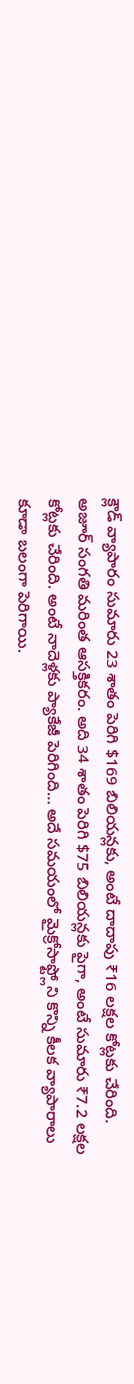క్లౌడ్ వ్యాపారం సుమారు 23 శాతం పెరిగి $169 బిలియన్లకు, అంటే దాదాపు ₹16 లక్షల కోట్లకు చేరింది. అజూర్ సంగతి మరింత ఆసక్తికరం. అది 34 శాతం పెరిగి $75 బిలియన్లకు పైగా, అంటే సుమారు ₹7.2 లక్షల కోట్లకు చేరింది. అంటే నాదెళ్లకు ప్యాకేజీ పెరిగింది… అదే సమయంలో మైక్రోసాఫ్ట్లోని కొన్ని కీలక వ్యాపారాలు కూడా బలంగా పెరిగాయి.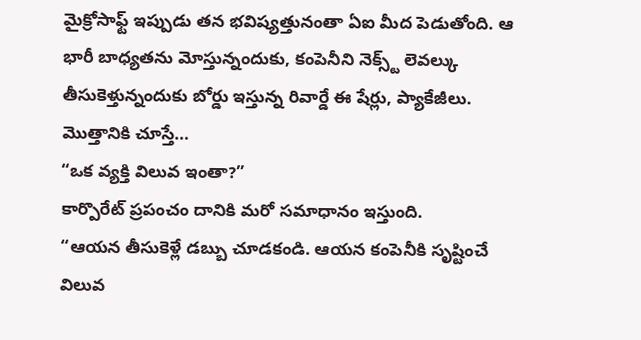మైక్రోసాఫ్ట్ ఇప్పుడు తన భవిష్యత్తునంతా ఏఐ మీద పెడుతోంది. ఆ భారీ బాధ్యతను మోస్తున్నందుకు, కంపెనీని నెక్స్ట్ లెవల్కు తీసుకెళ్తున్నందుకు బోర్డు ఇస్తున్న రివార్డే ఈ షేర్లు, ప్యాకేజీలు.
మొత్తానికి చూస్తే…
“ఒక వ్యక్తి విలువ ఇంతా?”
కార్పొరేట్ ప్రపంచం దానికి మరో సమాధానం ఇస్తుంది.
“ఆయన తీసుకెళ్లే డబ్బు చూడకండి. ఆయన కంపెనీకి సృష్టించే విలువ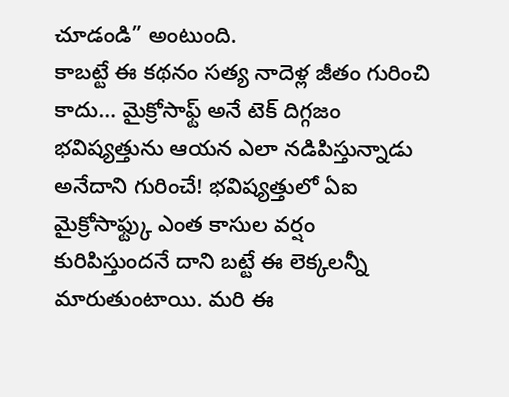చూడండి” అంటుంది.
కాబట్టే ఈ కథనం సత్య నాదెళ్ల జీతం గురించి కాదు… మైక్రోసాఫ్ట్ అనే టెక్ దిగ్గజం భవిష్యత్తును ఆయన ఎలా నడిపిస్తున్నాడు అనేదాని గురించే! భవిష్యత్తులో ఏఐ మైక్రోసాఫ్ట్కు ఎంత కాసుల వర్షం కురిపిస్తుందనే దాని బట్టే ఈ లెక్కలన్నీ మారుతుంటాయి. మరి ఈ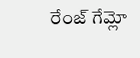రేంజ్ గేమ్లో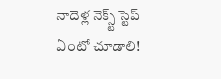నాదెళ్ల నెక్స్ట్ స్టెప్ ఏంటో చూడాలి!